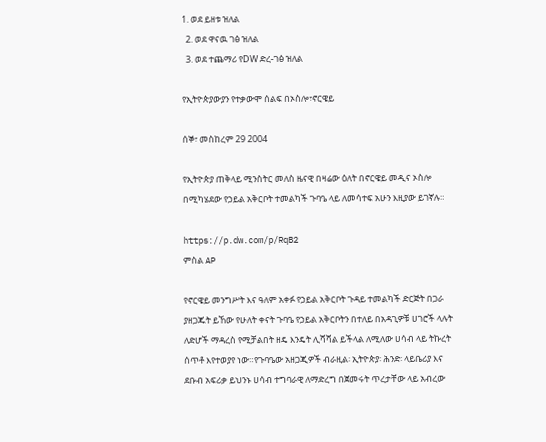1. ወደ ይዘቱ ዝለል
  2. ወደ ዋናዉ ገፅ ዝለል
  3. ወደ ተጨማሪ የDW ድረ-ገፅ ዝለል

የኢትዮጵያውያን የተቃውሞ ሰልፍ በኦስሎ፣ኖርዌይ

ሰኞ፣ መስከረም 29 2004

የኢትዮጵያ ጠቅላይ ሚንስትር መለስ ዜናዊ በዛሬው ዕለት በኖርዌይ መዲና ኦስሎ በሚካሄደው የኃይል አቅርቦት ተመልካች ጉባዔ ላይ ለመሳተፍ አሁን እዚያው ይገኛሉ።

https://p.dw.com/p/RqB2
ምስል AP

የኖርዌይ መንግሥት እና ዓለም አቀፉ የኃይል አቅርቦት ጉዳይ ተመልካች ድርጅት በጋራ ያዘጋጁት ይኸው የሁለት ቀናት ጉባዔ የኃይል አቅርቦትን በተለይ በአዳጊዎቹ ሀገሮች ላሉት ለድሆች ማዳረስ የሚቻልበት ዘዴ እንዴት ሊሻሻል ይችላል ለሚለው ሀሳብ ላይ ትኩረት ሰጥቶ እየተወያየ ነው።የጉባዔው አዘጋጂዎች ብራዚል፡ ኢትዮጵያ፡ ሕንድ፡ ላይቤሪያ እና ደቡብ አፍሪቃ ይህንኑ ሀሳብ ተግባራዊ ለማድረግ በጀመሩት ጥረታቸው ላይ አብረው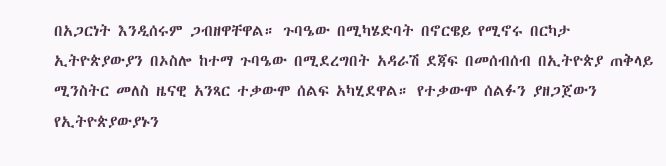በአጋርነት እንዲሰሩም ጋብዘዋቸዋል። ጉባዔው በሚካሄድባት በኖርዌይ የሚኖሩ በርካታ ኢትዮጵያውያን በኦስሎ ከተማ ጉባዔው በሚደረግበት አዳራሽ ደጃፍ በመሰብሰብ በኢትዮጵያ ጠቅላይ ሚንስትር መለስ ዜናዊ አንጻር ተቃውሞ ሰልፍ አካሂደዋል። የተቃውሞ ሰልፉን ያዘጋጀውን የኢትዮጵያውያኑን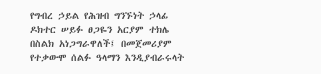የግብረ ኃይል የሕዝብ ግንኙነት ኃላፊ ዶክተር ሠይፉ ፀጋዬን አርያም ተክሌ በስልክ አነጋግራዋለች፤ በመጀመሪያም የተቃውሞ ሰልፉ ዓላማን እንዲያብራሩላት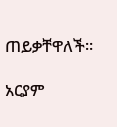ጠይቃቸዋለች።

አርያም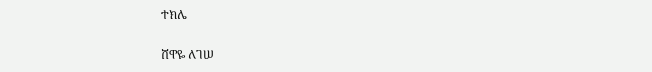ተክሌ

ሸዋዬ ለገሠ